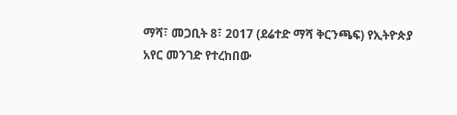ማሻ፣ መጋቢት 8፣ 2017 (ደሬተድ ማሻ ቅርንጫፍ) የኢትዮጵያ አየር መንገድ የተረከበው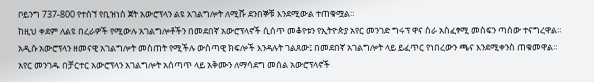ቦይንግ 737-800 የተሰኘ የቢዝነስ ጀት አውሮፕላን ልዩ አገልግሎት ለሚሹ ደንበኞቹ እንደሚውል ተጠቁሟል።
ከዚህ ቀደም ለልዩ በረራዎች የሚውሉ አገልግሎቶችን በመደበኛ አውሮፕላኖች ሲሰጥ መቆየቱን የኢትዮጵያ አየር መንገድ ግሩፕ ዋና ስራ አስፈፃሚ መስፍን ጣሰው ተናግረዋል።
አዲሱ አውሮፕላን ዘመናዊ አገልግሎት መስጠት የሚችሉ ውስጣዊ ክፍሎች እንዳሉት ገልጸው፤ በመደበኛ አገልግሎት ላይ ይፈጥር የነበረውን ጫና እንደሚቀንስ ጠቁመዋል።
አየር መንገዱ በቻርተር አውሮፕላን አገልግሎት አሰጣጥ ላይ አቅሙን ለማሳደግ መሰል አውሮፕላኖች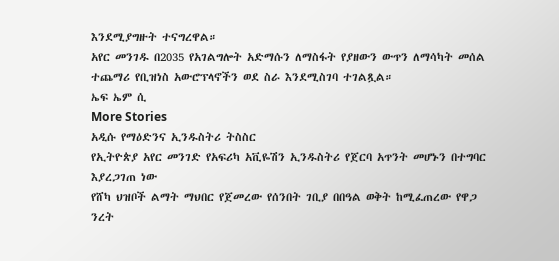እንደሚያግዙት ተናግረዋል።
አየር መንገዱ በ2035 የአገልግሎት አድማሱን ለማስፋት የያዘውን ውጥን ለማሳካት መሰል ተጨማሪ የቢዝነስ አውሮፕላኖችን ወደ ስራ እንደሚስገባ ተገልጿል።
ኤፍ ኤም ሲ
More Stories
አዲሱ የማዕድንና ኢንዱስትሪ ትስስር
የኢትዮጵያ አየር መንገድ የአፍሪካ አቪዬሽን ኢንዱስትሪ የጀርባ አጥንት መሆኑን በተግባር እያረጋገጠ ነው
የሸካ ህዝቦች ልማት ማህበር የጀመረው የሰንበት ገቢያ በበዓል ወቅት ከሚፈጠረው የዋጋ ንረት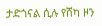ታድጎናል ሲሉ የሸካ ዞን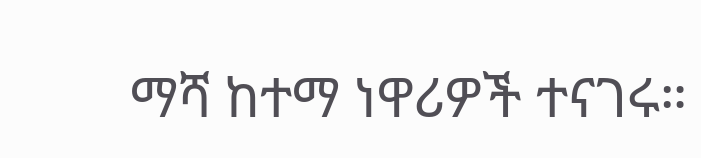ማሻ ከተማ ነዋሪዎች ተናገሩ።